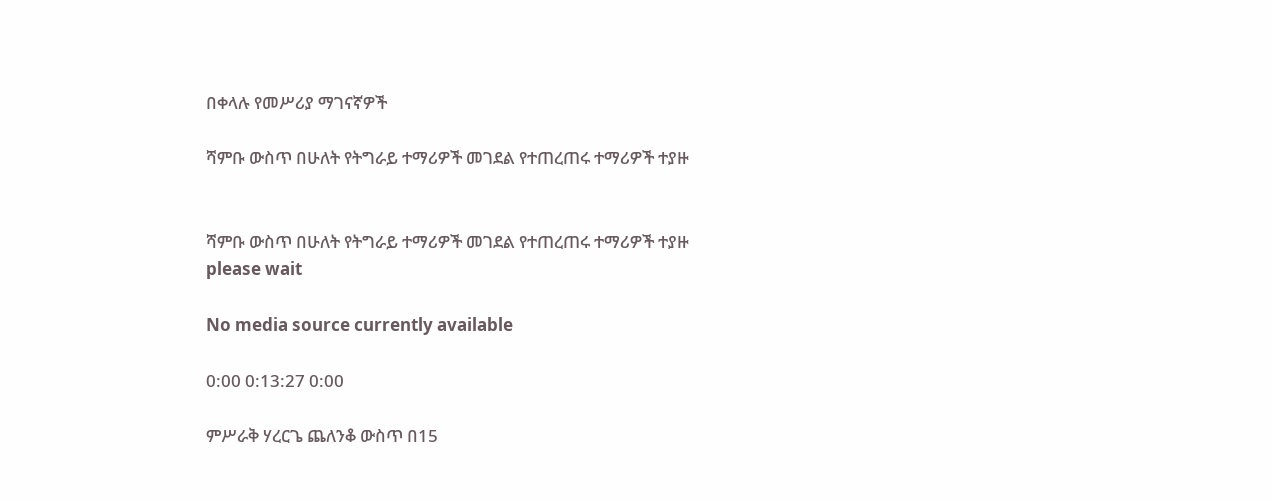በቀላሉ የመሥሪያ ማገናኛዎች

ሻምቡ ውስጥ በሁለት የትግራይ ተማሪዎች መገደል የተጠረጠሩ ተማሪዎች ተያዙ


ሻምቡ ውስጥ በሁለት የትግራይ ተማሪዎች መገደል የተጠረጠሩ ተማሪዎች ተያዙ
please wait

No media source currently available

0:00 0:13:27 0:00

ምሥራቅ ሃረርጌ ጨለንቆ ውስጥ በ15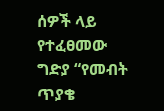ሰዎች ላይ የተፈፀመው ግድያ “የመብት ጥያቄ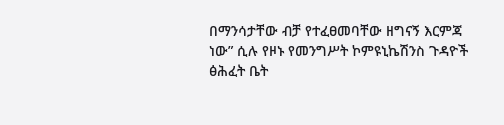በማንሳታቸው ብቻ የተፈፀመባቸው ዘግናኝ እርምጃ ነው” ሲሉ የዞኑ የመንግሥት ኮምዩኒኬሽንስ ጉዳዮች ፅሕፈት ቤት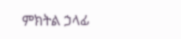ምክትል ኃላፊ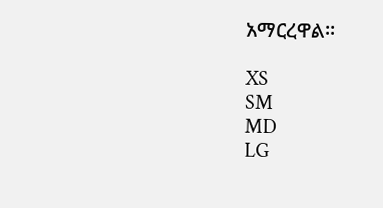አማርረዋል።

XS
SM
MD
LG